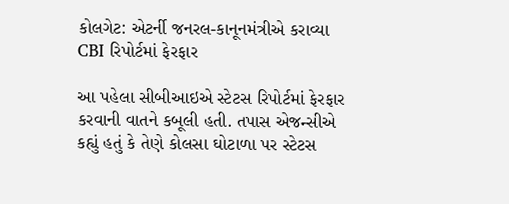કોલગેટ: એટર્ની જનરલ-કાનૂનમંત્રીએ કરાવ્યા CBI રિપોર્ટમાં ફેરફાર

આ પહેલા સીબીઆઇએ સ્ટેટસ રિપોર્ટમાં ફેરફાર કરવાની વાતને કબૂલી હતી. તપાસ એજન્સીએ કહ્યું હતું કે તેણે કોલસા ઘોટાળા પર સ્ટેટસ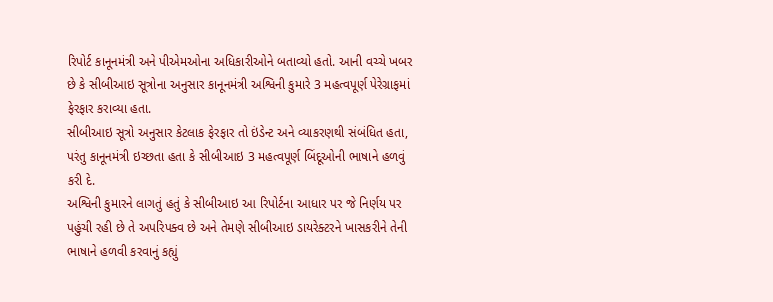રિપોર્ટ કાનૂનમંત્રી અને પીએમઓના અધિકારીઓને બતાવ્યો હતો. આની વચ્ચે ખબર છે કે સીબીઆઇ સૂત્રોના અનુસાર કાનૂનમંત્રી અશ્વિની કુમારે 3 મહત્વપૂર્ણ પેરેગ્રાફમાં ફેરફાર કરાવ્યા હતા.
સીબીઆઇ સૂત્રો અનુસાર કેટલાક ફેરફાર તો ઇંડેન્ટ અને વ્યાકરણથી સંબંધિત હતા, પરંતુ કાનૂનમંત્રી ઇચ્છતા હતા કે સીબીઆઇ 3 મહત્વપૂર્ણ બિંદૂઓની ભાષાને હળવું કરી દે.
અશ્વિની કુમારને લાગતું હતું કે સીબીઆઇ આ રિપોર્ટના આધાર પર જે નિર્ણય પર પહુંચી રહી છે તે અપરિપક્વ છે અને તેમણે સીબીઆઇ ડાયરેક્ટરને ખાસકરીને તેની ભાષાને હળવી કરવાનું કહ્યું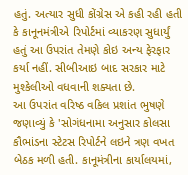હતું. અત્યાર સુધી કોંગ્રેસ એ કહી રહી હતી કે કાનૂનમંત્રીએ રિપોર્ટમાં વ્યાકરણ સુધાર્યું હતું આ ઉપરાંત તેમણે કોઇ અન્ય ફેરફાર કર્યા નહીં. સીબીઆઇ બાદ સરકાર માટે મુશ્કેલીઓ વધવાની શક્યતા છે.
આ ઉપરાંત વરિષ્ઠ વકિલ પ્રશાંત ભુષણે જણાવ્યું કે 'સોગંધનામા અનુસાર કોલસા કૌભાંડના સ્ટેટસ રિપોર્ટને લઇને ત્રણ વખત બેઠક મળી હતી. કાનૂમંત્રીના કાર્યાલયમાં,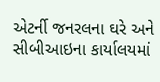એટર્ની જનરલના ઘરે અને સીબીઆઇના કાર્યાલયમાં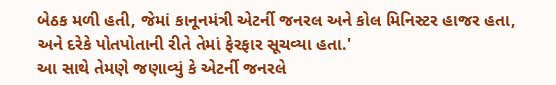બેઠક મળી હતી, જેમાં કાનૂનમંત્રી એટર્ની જનરલ અને કોલ મિનિસ્ટર હાજર હતા, અને દરેકે પોતપોતાની રીતે તેમાં ફેરફાર સૂચવ્યા હતા.'
આ સાથે તેમણે જણાવ્યું કે એટર્ની જનરલે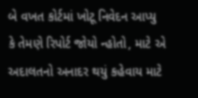બે વખત કોર્ટમાં ખોટૂ નિવેદન આપ્યુ કે તેમણે રિપોર્ટ જોયો ન્હોતો, માટે એ અદાલતનો અનાદર થયું કહેવાય માટે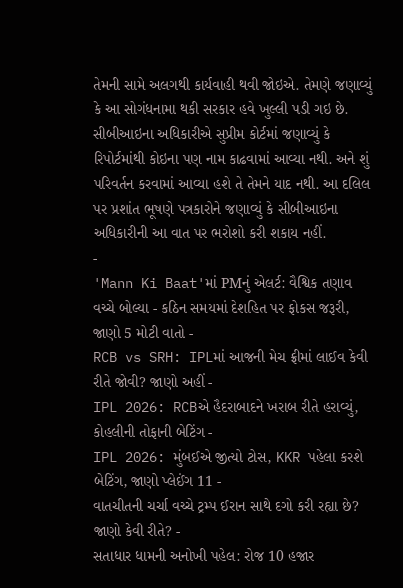તેમની સામે અલગથી કાર્યવાહી થવી જોઇએ. તેમણે જણાવ્યું કે આ સોગંધનામા થકી સરકાર હવે ખુલ્લી પડી ગઇ છે. સીબીઆઇના અધિકારીએ સુપ્રીમ કોર્ટમાં જણાવ્યું કે રિપોર્ટમાંથી કોઇના પણ નામ કાઢવામાં આવ્યા નથી. અને શું પરિવર્તન કરવામાં આવ્યા હશે તે તેમને યાદ નથી. આ દલિલ પર પ્રશાંત ભૂષણે પત્રકારોને જણાવ્યું કે સીબીઆઇના અધિકારીની આ વાત પર ભરોશો કરી શકાય નહીં.
-
'Mann Ki Baat'માં PMનું એલર્ટ: વૈશ્વિક તણાવ વચ્ચે બોલ્યા - કઠિન સમયમાં દેશહિત પર ફોકસ જરૂરી, જાણો 5 મોટી વાતો -
RCB vs SRH: IPLમાં આજની મેચ ફ્રીમાં લાઈવ કેવી રીતે જોવી? જાણો અહીં -
IPL 2026: RCBએ હૈદરાબાદને ખરાબ રીતે હરાવ્યું, કોહલીની તોફાની બેટિંગ -
IPL 2026: મુંબઈએ જીત્યો ટોસ, KKR પહેલા કરશે બેટિંગ, જાણો પ્લેઈંગ 11 -
વાતચીતની ચર્ચા વચ્ચે ટ્રમ્પ ઈરાન સાથે દગો કરી રહ્યા છે? જાણો કેવી રીતે? -
સતાધાર ધામની અનોખી પહેલ: રોજ 10 હજાર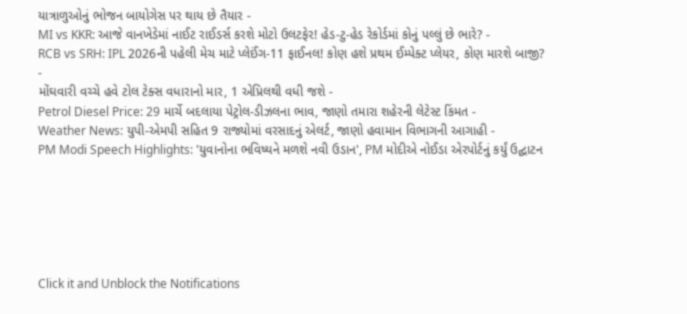યાત્રાળુઓનું ભોજન બાયોગેસ પર થાય છે તૈયાર -
MI vs KKR: આજે વાનખેડેમાં નાઈટ રાઈડર્સ કરશે મોટો ઉલટફેર! હેડ-ટુ-હેડ રેકોર્ડમાં કોનું પલ્લું છે ભારે? -
RCB vs SRH: IPL 2026ની પહેલી મેચ માટે પ્લેઈંગ-11 ફાઈનલ! કોણ હશે પ્રથમ ઈમ્પેક્ટ પ્લેયર, કોણ મારશે બાજી? -
મોંઘવારી વચ્ચે હવે ટોલ ટેક્સ વધારાનો માર, 1 એપ્રિલથી વધી જશે -
Petrol Diesel Price: 29 માર્ચે બદલાયા પેટ્રોલ-ડીઝલના ભાવ, જાણો તમારા શહેરની લેટેસ્ટ કિંમત -
Weather News: યુપી-એમપી સહિત 9 રાજ્યોમાં વરસાદનું એલર્ટ, જાણો હવામાન વિભાગની આગાહી -
PM Modi Speech Highlights: 'યુવાનોના ભવિષ્યને મળશે નવી ઉડાન', PM મોદીએ નોઈડા એરપોર્ટનું કર્યું ઉદ્ઘાટન






Click it and Unblock the Notifications